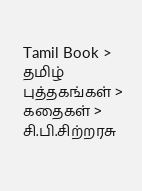Tamil Book > தமிழ் புத்தகங்கள் > கதைகள் > சி.பி.சிற்றரசு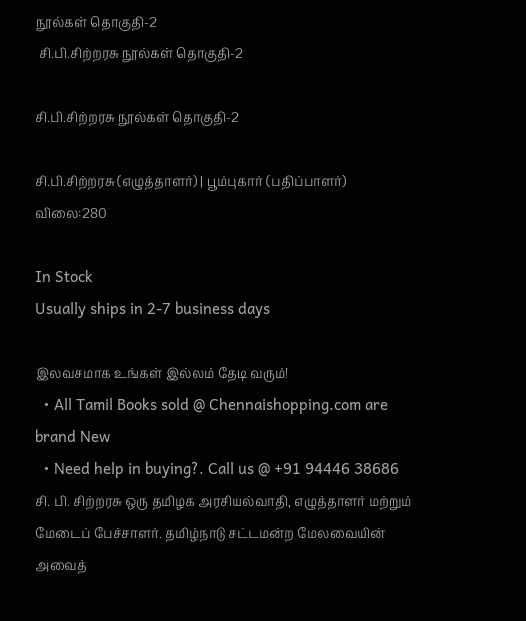நூல்கள் தொகுதி-2
 சி.பி.சிற்றரசு நூல்கள் தொகுதி-2

சி.பி.சிற்றரசு நூல்கள் தொகுதி-2

சி.பி.சிற்றரசு (எழுத்தாளர்) | பூம்புகார் (பதிப்பாளர்)
விலை:280

In Stock
Usually ships in 2-7 business days

இலவசமாக உங்கள் இல்லம் தேடி வரும்!
  • All Tamil Books sold @ Chennaishopping.com are brand New
  • Need help in buying?. Call us @ +91 94446 38686
சி. பி. சிற்றரசு ஒரு தமிழக அரசியல்வாதி, எழுத்தாளர் மற்றும் மேடைப் பேச்சாளர். தமிழ்நாடு சட்டமன்ற மேலவையின் அவைத்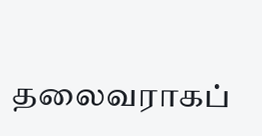தலைவராகப்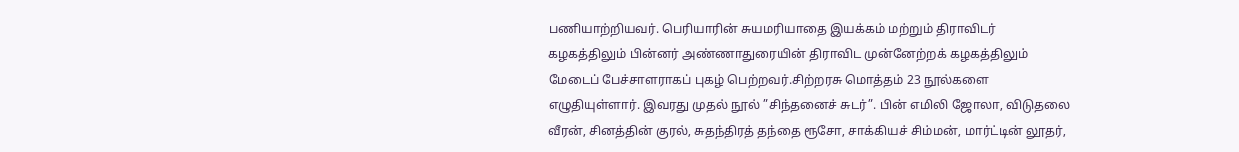பணியாற்றியவர். பெரியாரின் சுயமரியாதை இயக்கம் மற்றும் திராவிடர் கழகத்திலும் பின்னர் அண்ணாதுரையின் திராவிட முன்னேற்றக் கழகத்திலும் மேடைப் பேச்சாளராகப் புகழ் பெற்றவர்.சிற்றரசு மொத்தம் 23 நூல்களை எழுதியுள்ளார். இவரது முதல் நூல் ”சிந்தனைச் சுடர்”. பின் எமிலி ஜோலா, விடுதலை வீரன், சினத்தின் குரல், சுதந்திரத் தந்தை ரூசோ, சாக்கியச் சிம்மன், மார்ட்டின் லூதர்,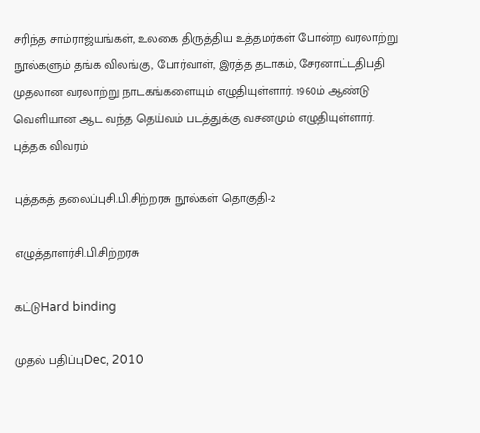சரிந்த சாம்ராஜ்யங்கள், உலகை திருத்திய உத்தமர்கள் போன்ற வரலாற்று நூல்களும் தங்க விலங்கு, போர்வாள், இரத்த தடாகம், சேரனாட்டதிபதி முதலான வரலாற்று நாடகங்களையும் எழுதியுள்ளார். 1960ம் ஆண்டு வெளியான ஆட வந்த தெய்வம் படத்துக்கு வசனமும் எழுதியுள்ளார்.
புத்தக விவரம்

புத்தகத் தலைப்புசி.பி.சிற்றரசு நூல்கள் தொகுதி-2

எழுத்தாளர்சி.பி.சிற்றரசு

கட்டுHard binding

முதல் பதிப்புDec, 2010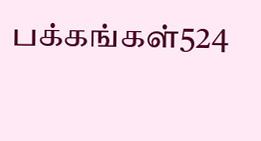பக்கங்கள்524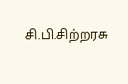சி.பி.சிற்றரசு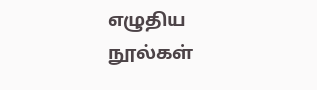எழுதிய நூல்கள்